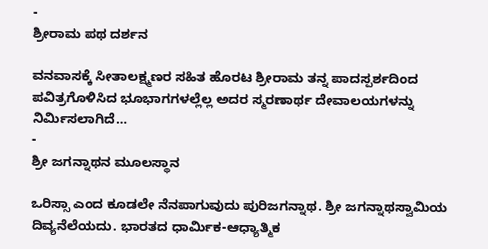-
ಶ್ರೀರಾಮ ಪಥ ದರ್ಶನ

ವನವಾಸಕ್ಕೆ ಸೀತಾಲಕ್ಷ್ಮಣರ ಸಹಿತ ಹೊರಟ ಶ್ರೀರಾಮ ತನ್ನ ಪಾದಸ್ಪರ್ಶದಿಂದ ಪವಿತ್ರಗೊಳಿಸಿದ ಭೂಭಾಗಗಳಲ್ಲೆಲ್ಲ ಅದರ ಸ್ಮರಣಾರ್ಥ ದೇವಾಲಯಗಳನ್ನು ನಿರ್ಮಿಸಲಾಗಿದೆ…
-
ಶ್ರೀ ಜಗನ್ನಾಥನ ಮೂಲಸ್ಥಾನ

ಒರಿಸ್ಸಾ ಎಂದ ಕೂಡಲೇ ನೆನಪಾಗುವುದು ಪುರಿಜಗನ್ನಾಥ. ಶ್ರೀ ಜಗನ್ನಾಥಸ್ವಾಮಿಯ ದಿವ್ಯನೆಲೆಯದು. ಭಾರತದ ಧಾರ್ಮಿಕ-ಆಧ್ಯಾತ್ಮಿಕ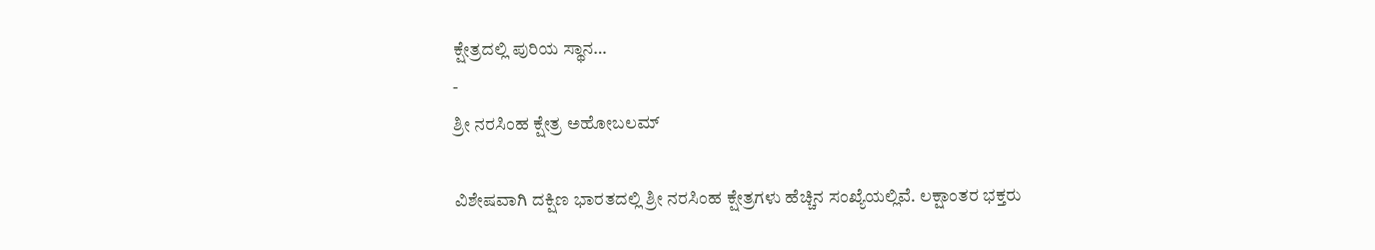ಕ್ಷೇತ್ರದಲ್ಲಿ ಪುರಿಯ ಸ್ಥಾನ…
-
ಶ್ರೀ ನರಸಿಂಹ ಕ್ಷೇತ್ರ ಅಹೋಬಲಮ್

ವಿಶೇಷವಾಗಿ ದಕ್ಷಿಣ ಭಾರತದಲ್ಲಿ ಶ್ರೀ ನರಸಿಂಹ ಕ್ಷೇತ್ರಗಳು ಹೆಚ್ಚಿನ ಸಂಖ್ಯೆಯಲ್ಲಿವೆ. ಲಕ್ಷಾಂತರ ಭಕ್ತರು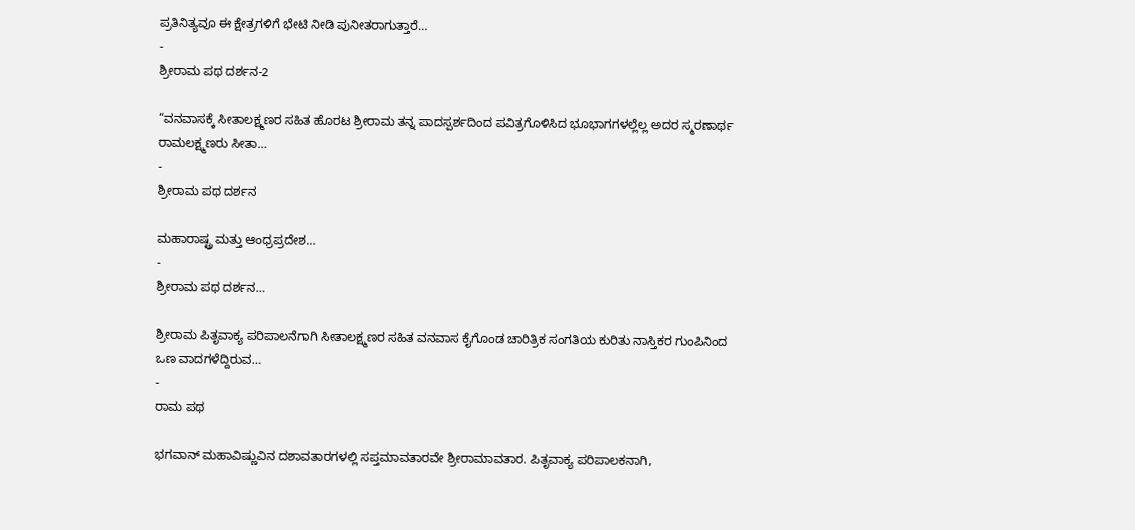ಪ್ರತಿನಿತ್ಯವೂ ಈ ಕ್ಷೇತ್ರಗಳಿಗೆ ಭೇಟಿ ನೀಡಿ ಪುನೀತರಾಗುತ್ತಾರೆ…
-
ಶ್ರೀರಾಮ ಪಥ ದರ್ಶನ-2

“ವನವಾಸಕ್ಕೆ ಸೀತಾಲಕ್ಷ್ಮಣರ ಸಹಿತ ಹೊರಟ ಶ್ರೀರಾಮ ತನ್ನ ಪಾದಸ್ಪರ್ಶದಿಂದ ಪವಿತ್ರಗೊಳಿಸಿದ ಭೂಭಾಗಗಳಲ್ಲೆಲ್ಲ ಅದರ ಸ್ಮರಣಾರ್ಥ ರಾಮಲಕ್ಷ್ಮಣರು ಸೀತಾ…
-
ಶ್ರೀರಾಮ ಪಥ ದರ್ಶನ

ಮಹಾರಾಷ್ಟ್ರ ಮತ್ತು ಆಂಧ್ರಪ್ರದೇಶ…
-
ಶ್ರೀರಾಮ ಪಥ ದರ್ಶನ…

ಶ್ರೀರಾಮ ಪಿತೃವಾಕ್ಯ ಪರಿಪಾಲನೆಗಾಗಿ ಸೀತಾಲಕ್ಷ್ಮಣರ ಸಹಿತ ವನವಾಸ ಕೈಗೊಂಡ ಚಾರಿತ್ರಿಕ ಸಂಗತಿಯ ಕುರಿತು ನಾಸ್ತಿಕರ ಗುಂಪಿನಿಂದ ಒಣ ವಾದಗಳೆದ್ದಿರುವ…
-
ರಾಮ ಪಥ

ಭಗವಾನ್ ಮಹಾವಿಷ್ಣುವಿನ ದಶಾವತಾರಗಳಲ್ಲಿ ಸಪ್ತಮಾವತಾರವೇ ಶ್ರೀರಾಮಾವತಾರ. ಪಿತೃವಾಕ್ಯ ಪರಿಪಾಲಕನಾಗಿ,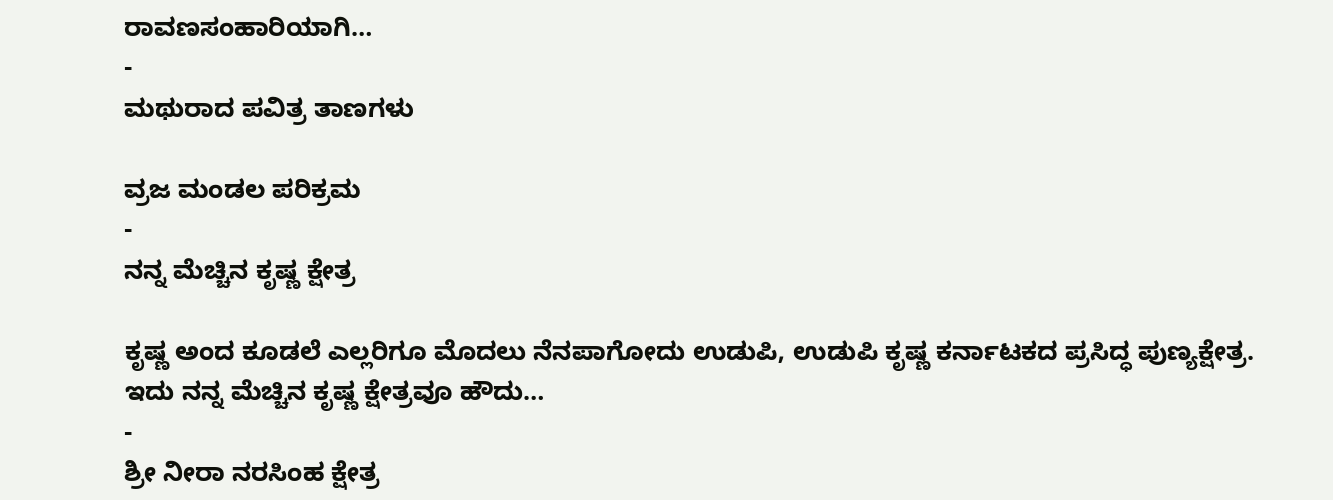ರಾವಣಸಂಹಾರಿಯಾಗಿ…
-
ಮಥುರಾದ ಪವಿತ್ರ ತಾಣಗಳು

ವ್ರಜ ಮಂಡಲ ಪರಿಕ್ರಮ
-
ನನ್ನ ಮೆಚ್ಚಿನ ಕೃಷ್ಣ ಕ್ಷೇತ್ರ

ಕೃಷ್ಣ ಅಂದ ಕೂಡಲೆ ಎಲ್ಲರಿಗೂ ಮೊದಲು ನೆನಪಾಗೋದು ಉಡುಪಿ, ಉಡುಪಿ ಕೃಷ್ಣ ಕರ್ನಾಟಕದ ಪ್ರಸಿದ್ಧ ಪುಣ್ಯಕ್ಷೇತ್ರ. ಇದು ನನ್ನ ಮೆಚ್ಚಿನ ಕೃಷ್ಣ ಕ್ಷೇತ್ರವೂ ಹೌದು…
-
ಶ್ರೀ ನೀರಾ ನರಸಿಂಹ ಕ್ಷೇತ್ರ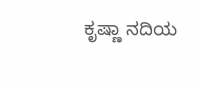ಕೃಷ್ಣಾ ನದಿಯ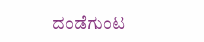ದಂಡೆಗುಂಟ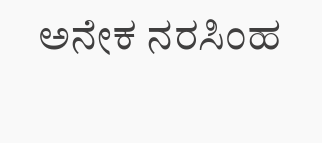ಅನೇಕ ನರಸಿಂಹ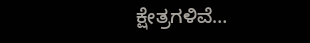ಕ್ಷೇತ್ರಗಳಿವೆ…